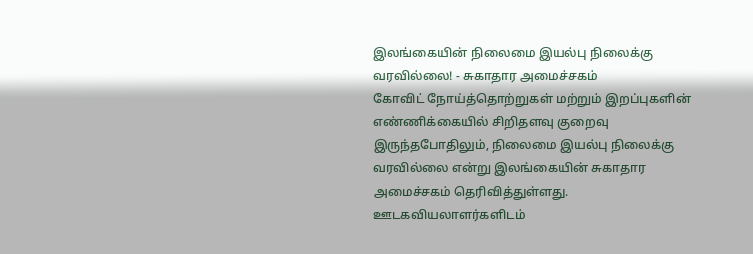இலங்கையின் நிலைமை இயல்பு நிலைக்கு வரவில்லை! - சுகாதார அமைச்சகம்
கோவிட் நோய்த்தொற்றுகள் மற்றும் இறப்புகளின் எண்ணிக்கையில் சிறிதளவு குறைவு இருந்தபோதிலும், நிலைமை இயல்பு நிலைக்கு வரவில்லை என்று இலங்கையின் சுகாதார அமைச்சகம் தெரிவித்துள்ளது.
ஊடகவியலாளர்களிடம்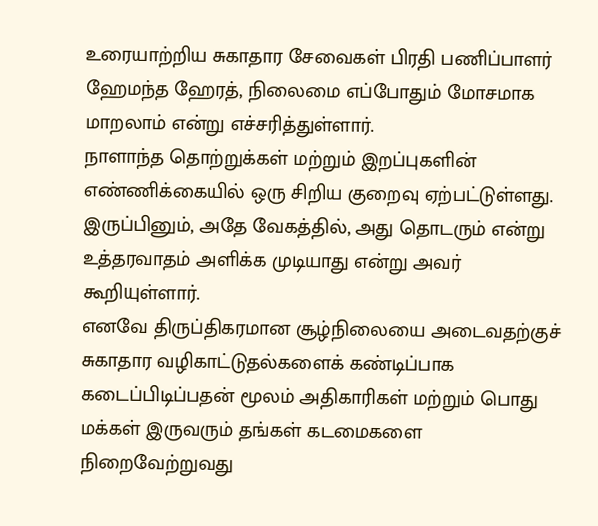உரையாற்றிய சுகாதார சேவைகள் பிரதி பணிப்பாளர் ஹேமந்த ஹேரத், நிலைமை எப்போதும் மோசமாக மாறலாம் என்று எச்சரித்துள்ளார்.
நாளாந்த தொற்றுக்கள் மற்றும் இறப்புகளின் எண்ணிக்கையில் ஒரு சிறிய குறைவு ஏற்பட்டுள்ளது. இருப்பினும், அதே வேகத்தில், அது தொடரும் என்று உத்தரவாதம் அளிக்க முடியாது என்று அவர் கூறியுள்ளார்.
எனவே திருப்திகரமான சூழ்நிலையை அடைவதற்குச் சுகாதார வழிகாட்டுதல்களைக் கண்டிப்பாக கடைப்பிடிப்பதன் மூலம் அதிகாரிகள் மற்றும் பொது மக்கள் இருவரும் தங்கள் கடமைகளை நிறைவேற்றுவது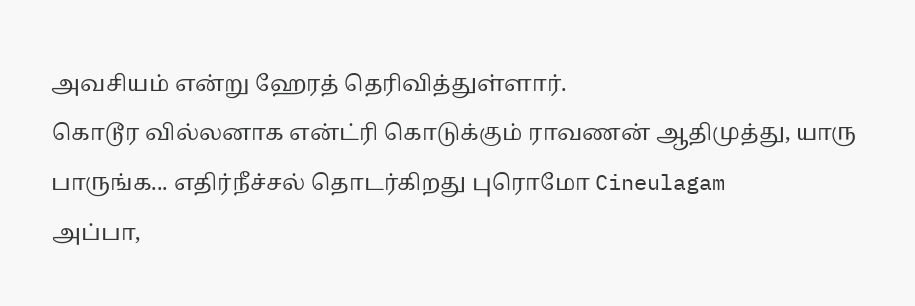அவசியம் என்று ஹேரத் தெரிவித்துள்ளார்.
கொடூர வில்லனாக என்ட்ரி கொடுக்கும் ராவணன் ஆதிமுத்து, யாரு பாருங்க... எதிர்நீச்சல் தொடர்கிறது புரொமோ Cineulagam
அப்பா,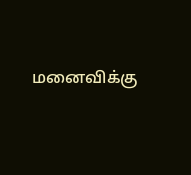மனைவிக்கு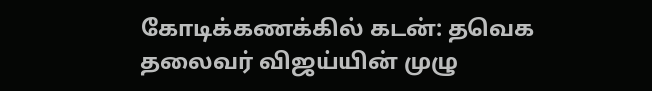கோடிக்கணக்கில் கடன்: தவெக தலைவர் விஜய்யின் முழு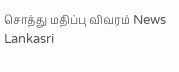சொத்து மதிப்பு விவரம் News Lankasri